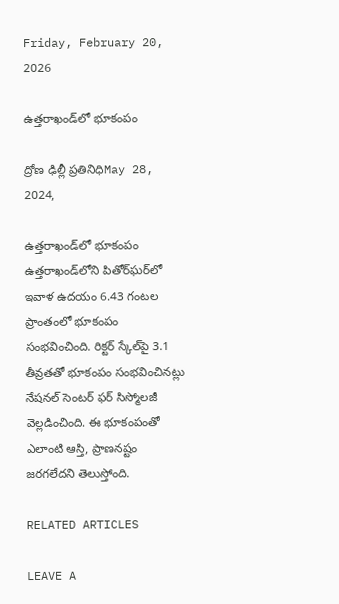Friday, February 20, 2026

ఉత్తరాఖండ్‌లో భూకంపం

ద్రోణ ఢిల్లీ ప్రతినిధిMay 28, 2024,

ఉత్తరాఖండ్‌లో భూకంపం
ఉత్తరాఖండ్‌లోని పితోర్‌ఘర్‌లో ఇవాళ ఉదయం 6.43 గంటల ప్రాంతంలో భూకంపం సంభవించింది. రిక్టర్ స్కేల్‌పై 3.1 తీవ్రతతో భూకంపం సంభవించినట్లు నేషనల్ సెంటర్ ఫర్ సిస్మోలజీ వెల్లడించింది. ఈ భూకంపంతో ఎలాంటి ఆస్తి, ప్రాణనష్టం జరగలేదని తెలుస్తోంది.

RELATED ARTICLES

LEAVE A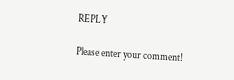REPLY

Please enter your comment!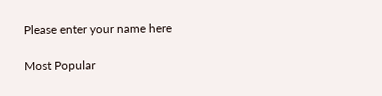Please enter your name here

Most Popular